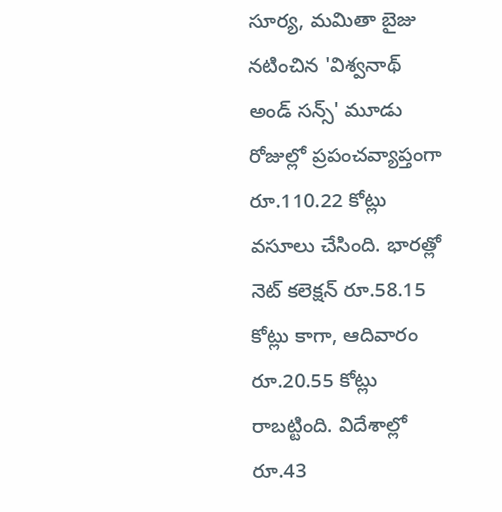సూర్య, మమితా బైజు నటించిన 'విశ్వనాథ్ అండ్ సన్స్' మూడు రోజుల్లో ప్రపంచవ్యాప్తంగా రూ.110.22 కోట్లు వసూలు చేసింది. భారత్లో నెట్ కలెక్షన్ రూ.58.15 కోట్లు కాగా, ఆదివారం రూ.20.55 కోట్లు రాబట్టింది. విదేశాల్లో రూ.43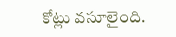కోట్లు వసూలైంది.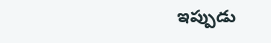ఇప్పుడు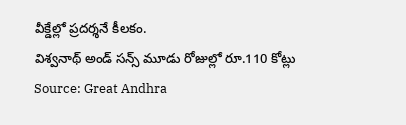వీక్డేల్లో ప్రదర్శనే కీలకం.
విశ్వనాథ్ అండ్ సన్స్ మూడు రోజుల్లో రూ.110 కోట్లు
Source: Great Andhra